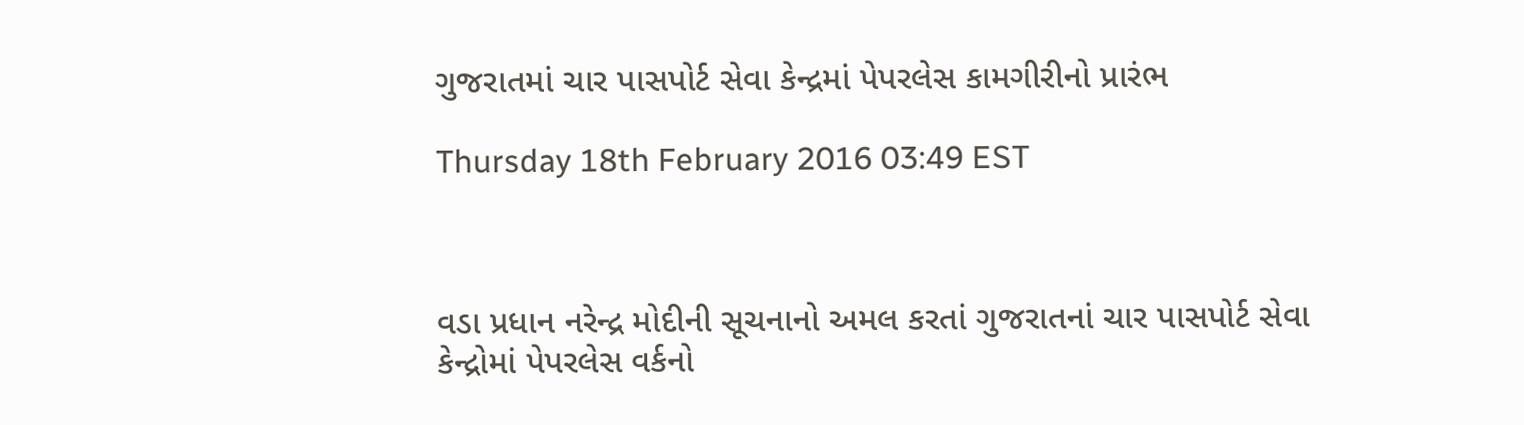ગુજરાતમાં ચાર પાસપોર્ટ સેવા કેન્દ્રમાં પેપરલેસ કામગીરીનો પ્રારંભ

Thursday 18th February 2016 03:49 EST



વડા પ્રધાન નરેન્દ્ર મોદીની સૂચનાનો અમલ કરતાં ગુજરાતનાં ચાર પાસપોર્ટ સેવા કેન્દ્રોમાં પેપરલેસ વર્કનો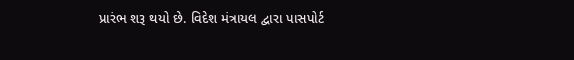પ્રારંભ શરૂ થયો છે. વિદેશ મંત્રાયલ દ્વારા પાસપોર્ટ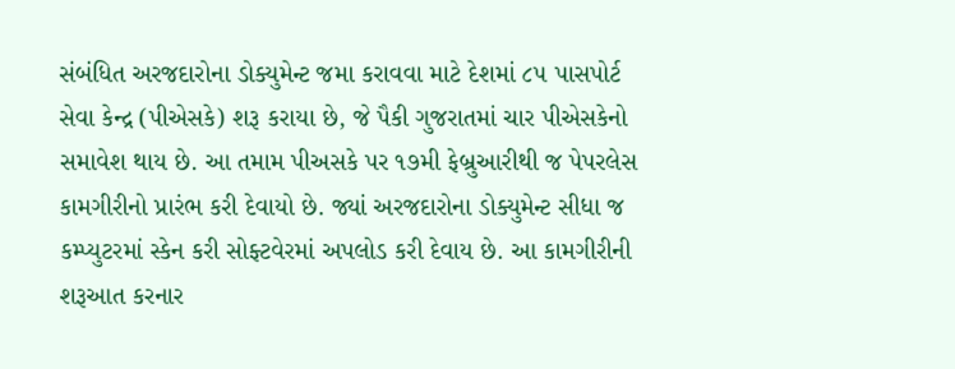સંબંધિત અરજદારોના ડોક્યુમેન્ટ જમા કરાવવા માટે દેશમાં ૮૫ પાસપોર્ટ સેવા કેન્દ્ર (પીએસકે) શરૂ કરાયા છે, જે પૈકી ગુજરાતમાં ચાર પીએસકેનો સમાવેશ થાય છે. આ તમામ પીઅસકે પર ૧૭મી ફેબ્રુઆરીથી જ પેપરલેસ કામગીરીનો પ્રારંભ કરી દેવાયો છે. જ્યાં અરજદારોના ડોક્યુમેન્ટ સીધા જ કમ્પ્યુટરમાં સ્કેન કરી સોફ્ટવેરમાં અપલોડ કરી દેવાય છે. આ કામગીરીની શરૂઆત કરનાર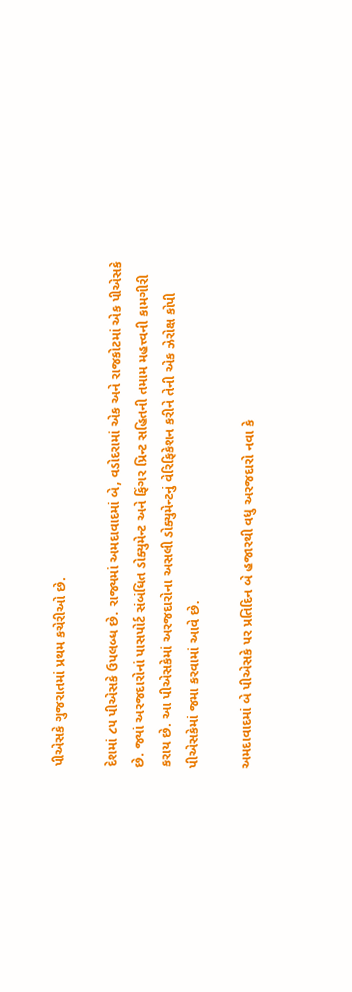પીએસકે ગુજરાતમાં પ્રથમ કચેરીઓ છે.

દેશમાં ૮૫ પીએસકે ઉપલબ્ધ છે. રાજ્યમાં અમદાવાદમાં બે, વડોદરામાં એક અને રાજકોટમાં એક પીએસકે છે. જ્યાં અરજદારોનાં પાસપોર્ટ સંબંધિત ડોક્યુમેન્ટ અને ફિંગર પ્રિન્ટ સહિતની તમામ મહત્ત્વની કામગીરી કરાય છે. આ પીએસકેમાં અરજદારોના અસલી ડોક્યુમેન્ટનું વેરિફિકેશન કરીને તેની એક ઝેરોક્ષ કોપી પીએસકેમાં જમા કરવામાં આવે છે.

અમદાવાદમાં બે પીએસકે પર પ્રતિદિન બે હજારથી વધુ અરજદારો નવા કે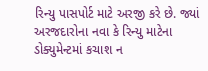રિન્યુ પાસપોર્ટ માટે અરજી કરે છે. જ્યાં અરજદારોના નવા કે રિન્યુ માટેના ડોક્યુમેન્ટમાં કચાશ ન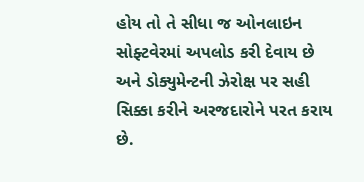હોય તો તે સીધા જ ઓનલાઇન સોફ્ટવેરમાં અપલોડ કરી દેવાય છે અને ડોક્યુમેન્ટની ઝેરોક્ષ પર સહી સિક્કા કરીને અરજદારોને પરત કરાય છે.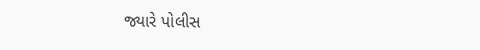જ્યારે પોલીસ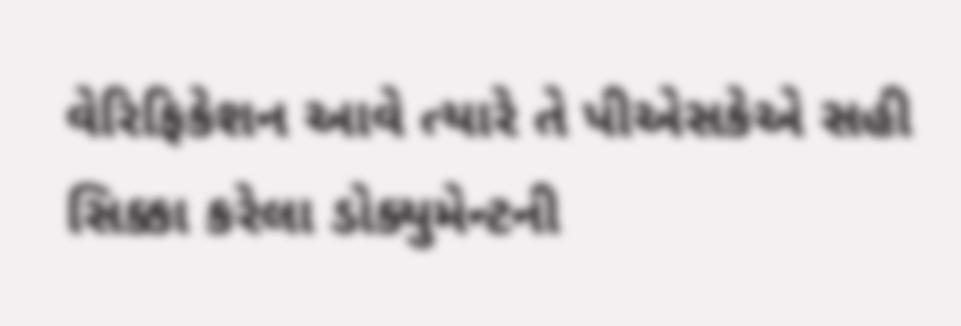વેરિફિકેશન આવે ત્યારે તે પીએસકેએ સહી સિક્કા કરેલા ડોક્યુમેન્ટની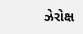ઝેરોક્ષ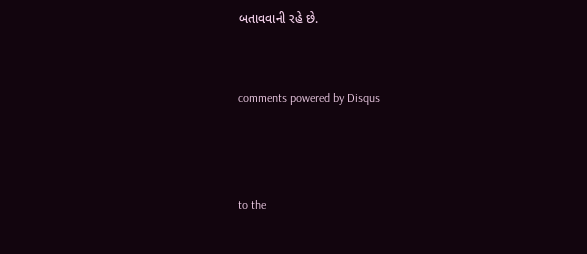બતાવવાની રહે છે.


comments powered by Disqus



to the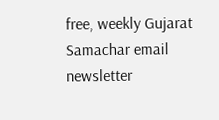free, weekly Gujarat Samachar email newsletter